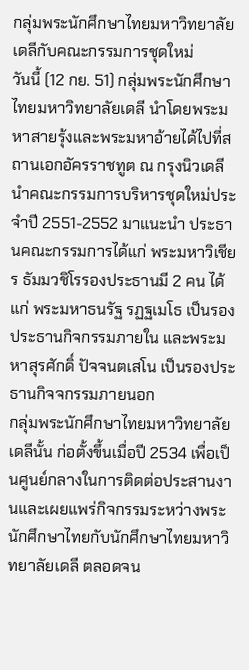กลุ่มพระนักศึกษาไทยมหาวิทยาลัยเดลีกับคณะกรรมการชุดใหม่
วันนี้ (12 กย. 51) กลุ่มพระนักศึกษาไทยมหาวิทยาลัยเดลี นำโดยพระมหาสายรุ้งและพระมหาอ้ายได้ไปที่สถานเอกอัครราชทูต ณ กรุงนิวเดลี นำคณะกรรมการบริหารชุดใหม่ประจำปี 2551-2552 มาแนะนำ ประธานคณะกรรมการได้แก่ พระมหาวิเชียร ธัมมวชิโรรองประธานมี 2 คน ได้แก่ พระมหาธนรัฐ รฏฐเมโธ เป็นรองประธานกิจกรรมภายใน และพระมหาสุรศักดิ์ ปัจจนตเสโน เป็นรองประธานกิจจกรรมภายนอก
กลุ่มพระนักศึกษาไทยมหาวิทยาลัยเดลีนั้น ก่อตั้งขึ้นเมื่อปี 2534 เพื่อเป็นศูนย์กลางในการติดต่อประสานงานและเผยแพร่กิจกรรมระหว่างพระนักศึกษาไทยกับนักศึกษาไทยมหาวิทยาลัยเดลี ตลอดจน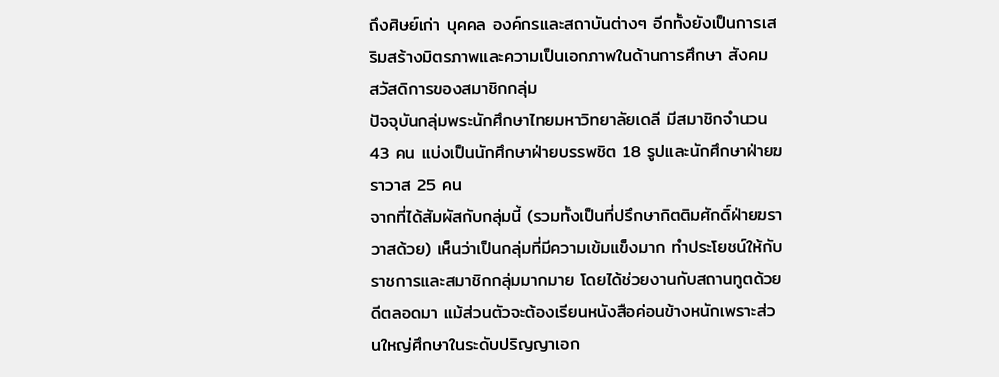ถึงศิษย์เก่า บุคคล องค์กรและสถาบันต่างๆ อีกทั้งยังเป็นการเสริมสร้างมิตรภาพและความเป็นเอกภาพในด้านการศึกษา สังคม สวัสดิการของสมาชิกกลุ่ม
ปัจจุบันกลุ่มพระนักศึกษาไทยมหาวิทยาลัยเดลี มีสมาชิกจำนวน 43 คน แบ่งเป็นนักศึกษาฝ่ายบรรพชิต 18 รูปและนักศึกษาฝ่ายฆราวาส 25 คน
จากที่ได้สัมผัสกับกลุ่มนี้ (รวมทั้งเป็นที่ปรึกษากิตติมศักดิ์ฝ่ายฆราวาสด้วย) เห็นว่าเป็นกลุ่มที่มีความเข้มแข็งมาก ทำประโยชน์ให้กับราชการและสมาชิกกลุ่มมากมาย โดยได้ช่วยงานกับสถานทูตด้วยดีตลอดมา แม้ส่วนตัวจะต้องเรียนหนังสือค่อนข้างหนักเพราะส่วนใหญ่ศึกษาในระดับปริญญาเอก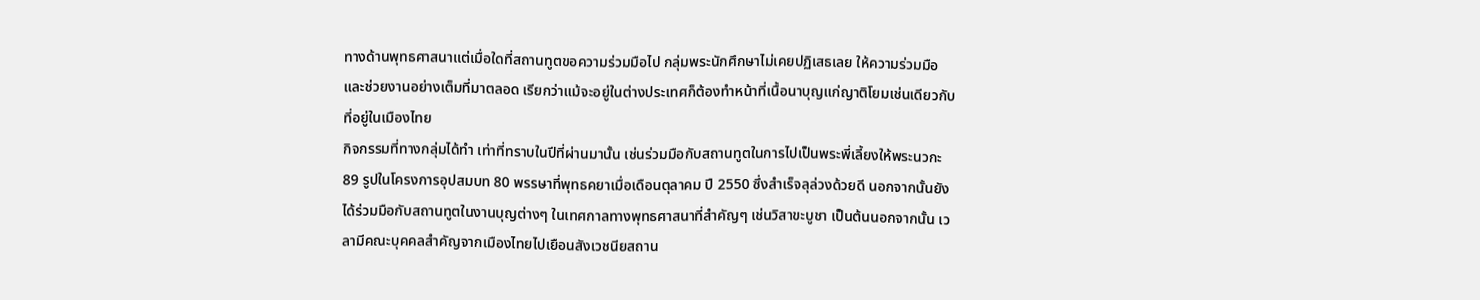ทางด้านพุทธศาสนาแต่เมื่อใดที่สถานทูตขอความร่วมมือไป กลุ่มพระนักศึกษาไม่เคยปฏิเสธเลย ให้ความร่วมมือและช่วยงานอย่างเต็มที่มาตลอด เรียกว่าแม้จะอยู่ในต่างประเทศก็ต้องทำหน้าที่เนื้อนาบุญแก่ญาติโยมเช่นเดียวกับที่อยู่ในเมืองไทย
กิจกรรมที่ทางกลุ่มได้ทำ เท่าที่ทราบในปีที่ผ่านมานั้น เช่นร่วมมือกับสถานทูตในการไปเป็นพระพี่เลี้ยงให้พระนวกะ 89 รูปในโครงการอุปสมบท 80 พรรษาที่พุทธคยาเมื่อเดือนตุลาคม ปี 2550 ซึ่งสำเร็จลุล่วงด้วยดี นอกจากนั้นยังได้ร่วมมือกับสถานทูตในงานบุญต่างๆ ในเทศกาลทางพุทธศาสนาที่สำคัญๆ เช่นวิสาขะบูชา เป็นต้นนอกจากนั้น เวลามีคณะบุคคลสำคัญจากเมืองไทยไปเยือนสังเวชนียสถาน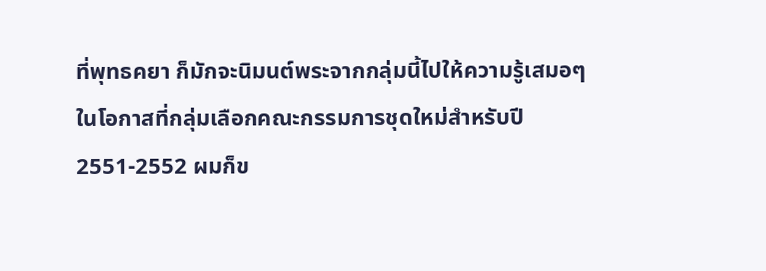ที่พุทธคยา ก็มักจะนิมนต์พระจากกลุ่มนี้ไปให้ความรู้เสมอๆ
ในโอกาสที่กลุ่มเลือกคณะกรรมการชุดใหม่สำหรับปี 2551-2552 ผมก็ข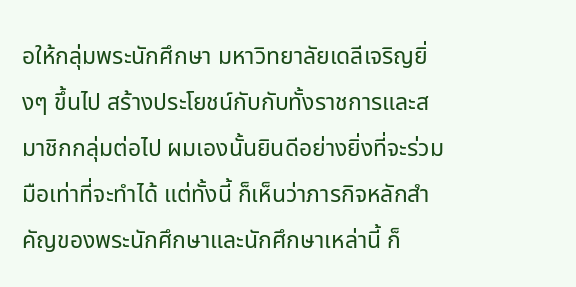อให้กลุ่มพระนักศึกษา มหาวิทยาลัยเดลีเจริญยิ่งๆ ขึ้นไป สร้างประโยชน์กับกับทั้งราชการและสมาชิกกลุ่มต่อไป ผมเองนั้นยินดีอย่างยิ่งที่จะร่วมมือเท่าที่จะทำได้ แต่ทั้งนี้ ก็เห็นว่าภารกิจหลักสำคัญของพระนักศึกษาและนักศึกษาเหล่านี้ ก็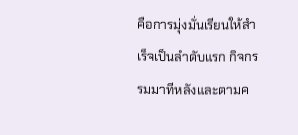คือการมุ่งมั่นเรียนให้สำเร็จเป็นลำดับแรก กิจกรรมมาทีหลังและตามค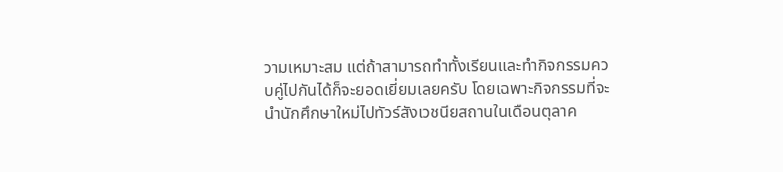วามเหมาะสม แต่ถ้าสามารถทำทั้งเรียนและทำกิจกรรมควบคู่ไปกันได้ก็จะยอดเยี่ยมเลยครับ โดยเฉพาะกิจกรรมที่จะนำนักศึกษาใหม่ไปทัวร์สังเวชนียสถานในเดือนตุลาค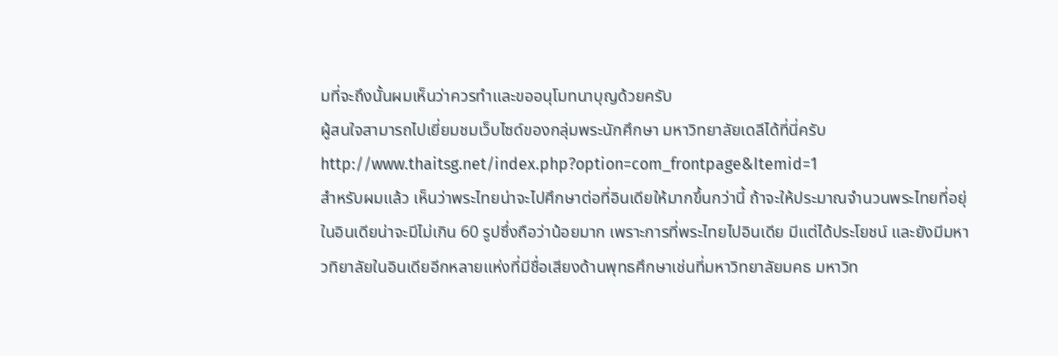มที่จะถึงนั้นผมเห็นว่าควรทำและขออนุโมทนาบุญด้วยครับ
ผู้สนใจสามารถไปเยี่ยมชมเว็บไซด์ของกลุ่มพระนักศึกษา มหาวิทยาลัยเดลีได้ที่นี่ครับ http://www.thaitsg.net/index.php?option=com_frontpage&Itemid=1
สำหรับผมแล้ว เห็นว่าพระไทยน่าจะไปศึกษาต่อที่อินเดียให้มากขึ้นกว่านี้ ถ้าจะให้ประมาณจำนวนพระไทยที่อยุ่ในอินเดียน่าจะมีไม่เกิน 60 รูปซึ่งถือว่าน้อยมาก เพราะการที่พระไทยไปอินเดีย มีแต่ได้ประโยชน์ และยังมีมหาวทิยาลัยในอินเดียอีกหลายแห่งที่มีชื่อเสียงด้านพุทธศึกษาเช่นที่มหาวิทยาลัยมคธ มหาวิท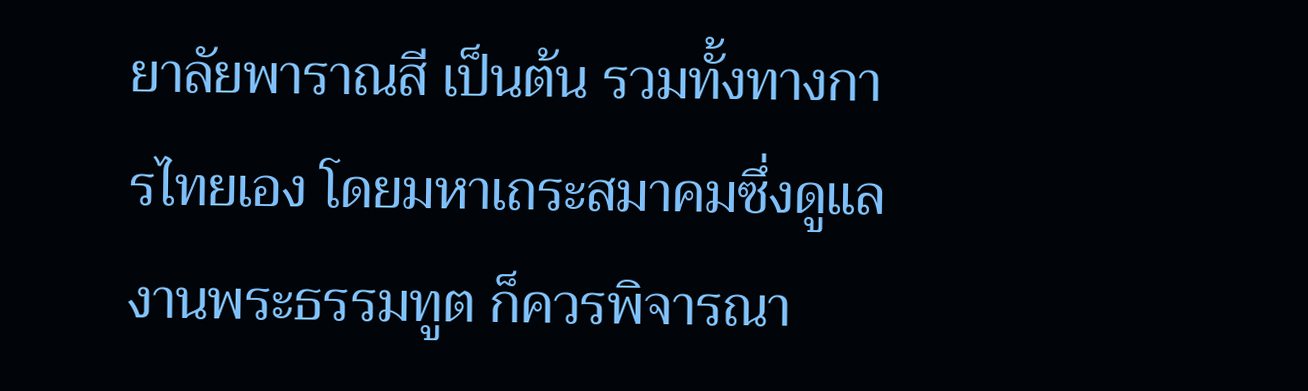ยาลัยพาราณสี เป็นต้น รวมทั้งทางการไทยเอง โดยมหาเถระสมาคมซึ่งดูแลงานพระธรรมทูต ก็ควรพิจารณา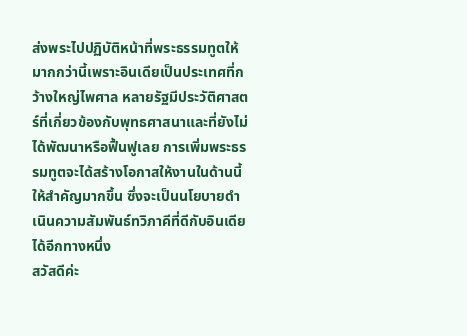ส่งพระไปปฏิบัติหน้าที่พระธรรมทูตให้มากกว่านี้เพราะอินเดียเป็นประเทศที่กว้างใหญ่ไพศาล หลายรัฐมีประวัติศาสตร์ที่เกี่ยวข้องกับพุทธศาสนาและที่ยังไม่ได้พัฒนาหรือฟื้นฟูเลย การเพิ่มพระธรรมทูตจะได้สร้างโอกาสให้งานในด้านนี้ให้สำคัญมากขึ้น ซึ่งจะเป็นนโยบายดำเนินความสัมพันธ์ทวิภาคีที่ดีกับอินเดียได้อีกทางหนึ่ง
สวัสดีค่ะ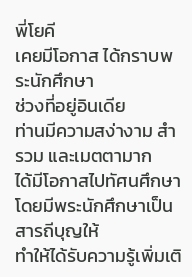พี่โยคี
เคยมีโอกาส ได้กราบพระนักศึกษา
ช่วงที่อยู่อินเดีย
ท่านมีความสง่างาม สำรวม และเมตตามาก
ได้มีโอกาสไปทัศนศึกษา โดยมีพระนักศึกษาเป็นสารถีบุญให้
ทำให้ได้รับความรู้เพิ่มเติ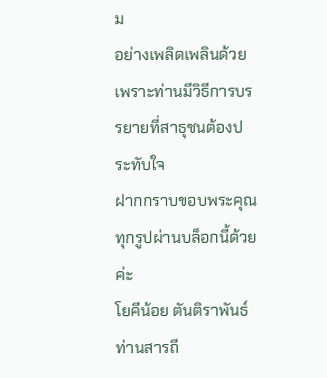ม
อย่างเพลิดเพลินด้วย
เพราะท่านมีวิธีการบรรยายที่สาธุชนต้องประทับใจ
ฝากกราบขอบพระคุณทุกรูปผ่านบล็อกนี้ด้วยค่ะ
โยคีน้อย ตันติราพันธ์
ท่านสารถี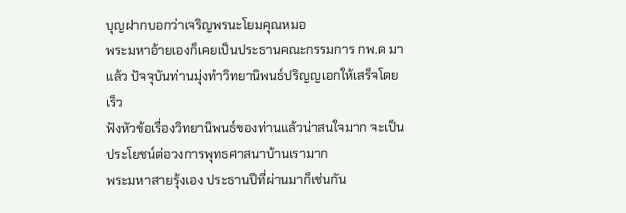บุญฝากบอกว่าเจริญพรนะโยมคุณหมอ
พระมหาอ้ายเองก็เคยเป็นประธานคณะกรรมการ กพ.ด มาแล้ว ปัจจุบันท่านมุ่งทำวิทยานิพนธ์ปริญญเอกให้เสร็จโดยเร็ว
ฟังหัวข้อเรื่องวิทยานิพนธ์ของท่านแล้วน่าสนใจมาก จะเป็นประโยชน์ต่อวงการพุทธศาสนาบ้านเรามาก
พระมหาสายรุ้งเอง ประธานปีที่ผ่านมาก็เช่นกัน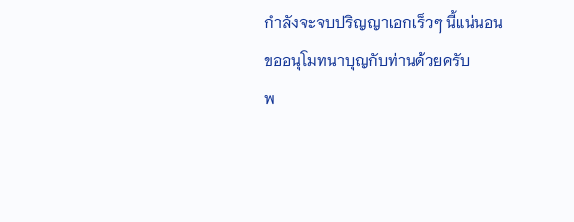กำลังจะจบปริญญาเอกเร็วๆ นี้แน่นอน
ขออนุโมทนาบุญกับท่านด้วยครับ
พ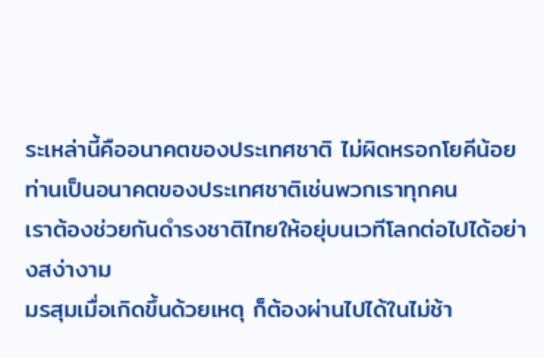ระเหล่านี้คืออนาคตของประเทศชาติ ไม่ผิดหรอกโยคีน้อย ท่านเป็นอนาคตของประเทศชาติเช่นพวกเราทุกคน
เราต้องช่วยกันดำรงชาติไทยให้อยุ่บนเวทีโลกต่อไปได้อย่างสง่างาม
มรสุมเมื่อเกิดขึ้นด้วยเหตุ ก็ต้องผ่านไปได้ในไม่ช้า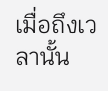เมื่อถึงเวลานั้น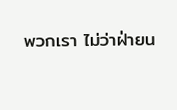พวกเรา ไม่ว่าฝ่ายน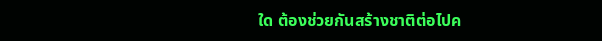ใด ต้องช่วยกันสร้างชาติต่อไปค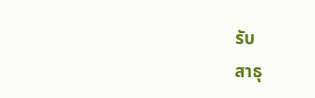รับ
สาธุ